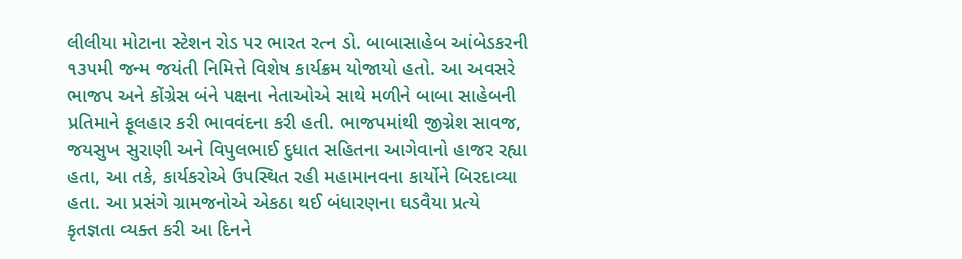લીલીયા મોટાના સ્ટેશન રોડ પર ભારત રત્ન ડો. બાબાસાહેબ આંબેડકરની ૧૩૫મી જન્મ જયંતી નિમિત્તે વિશેષ કાર્યક્રમ યોજાયો હતો. આ અવસરે ભાજપ અને કોંગ્રેસ બંને પક્ષના નેતાઓએ સાથે મળીને બાબા સાહેબની પ્રતિમાને ફૂલહાર કરી ભાવવંદના કરી હતી. ભાજપમાંથી જીગ્નેશ સાવજ, જયસુખ સુરાણી અને વિપુલભાઈ દુધાત સહિતના આગેવાનો હાજર રહ્યા હતા, આ તકે, કાર્યકરોએ ઉપસ્થિત રહી મહામાનવના કાર્યોને બિરદાવ્યા હતા. આ પ્રસંગે ગ્રામજનોએ એકઠા થઈ બંધારણના ઘડવૈયા પ્રત્યે કૃતજ્ઞતા વ્યક્ત કરી આ દિનને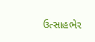ઉત્સાહભેર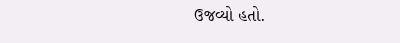ઉજવ્યો હતો.